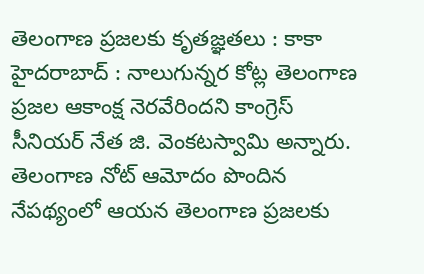తెలంగాణ ప్రజలకు కృతజ్ఞతలు : కాకా
హైదరాబాద్ : నాలుగున్నర కోట్ల తెలంగాణ ప్రజల ఆకాంక్ష నెరవేరిందని కాంగ్రెస్ సీనియర్ నేత జి. వెంకటస్వామి అన్నారు. తెలంగాణ నోట్ ఆమోదం పొందిన నేపథ్యంలో ఆయన తెలంగాణ ప్రజలకు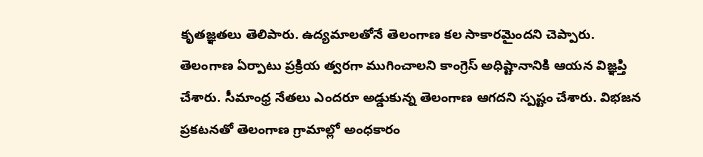కృతజ్ఞతలు తెలిపారు. ఉద్యమాలతోనే తెలంగాణ కల సాకారమైందని చెప్పారు. తెలంగాణ ఏర్పాటు ప్రక్రియ త్వరగా ముగించాలని కాంగ్రెస్ అధిష్టానానికి ఆయన విజ్ఞప్తి చేశారు. సీమాంధ్ర నేతలు ఎందరూ అడ్డుకున్న తెలంగాణ ఆగదని స్పష్టం చేశారు. విభజన ప్రకటనతో తెలంగాణ గ్రామాల్లో అంధకారం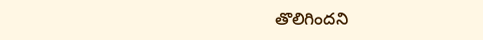తొలిగిందని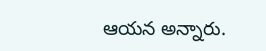ఆయన అన్నారు.